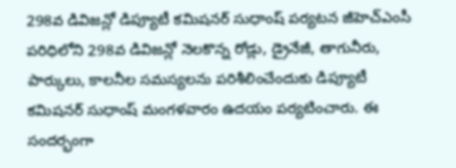298వ డివిజన్లో డిప్యూటీ కమిషనర్ సుధాంష్ పర్యటన జీహెచ్ఎంసీ పరిధిలోని 298వ డివిజన్లో నెలకొన్న రోడ్లు, డ్రైనేజీ, తాగునీరు, పార్కులు, కాలనీల సమస్యలను పరిశీలించేందుకు డిప్యూటీ కమిషనర్ సుధాంష్ మంగళవారం ఉదయం పర్యటించారు. ఈ సందర్భంగా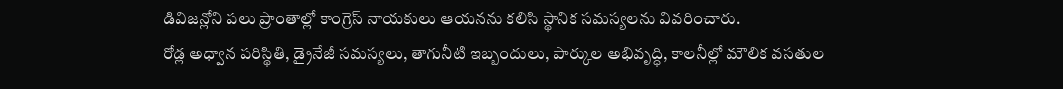డివిజన్లోని పలు ప్రాంతాల్లో కాంగ్రెస్ నాయకులు ఆయనను కలిసి స్థానిక సమస్యలను వివరించారు.
రోడ్ల అధ్వాన పరిస్థితి, డ్రైనేజీ సమస్యలు, తాగునీటి ఇబ్బందులు, పార్కుల అభివృద్ధి, కాలనీల్లో మౌలిక వసతుల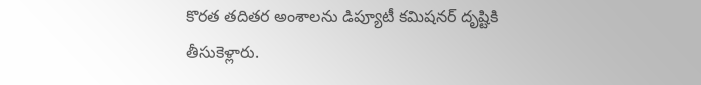కొరత తదితర అంశాలను డిప్యూటీ కమిషనర్ దృష్టికి తీసుకెళ్లారు.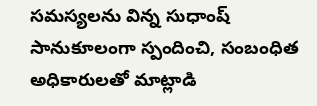సమస్యలను విన్న సుధాంష్ సానుకూలంగా స్పందించి, సంబంధిత అధికారులతో మాట్లాడి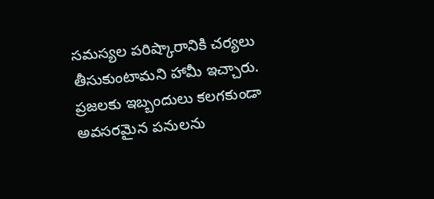సమస్యల పరిష్కారానికి చర్యలు తీసుకుంటామని హామీ ఇచ్చారు. ప్రజలకు ఇబ్బందులు కలగకుండా అవసరమైన పనులను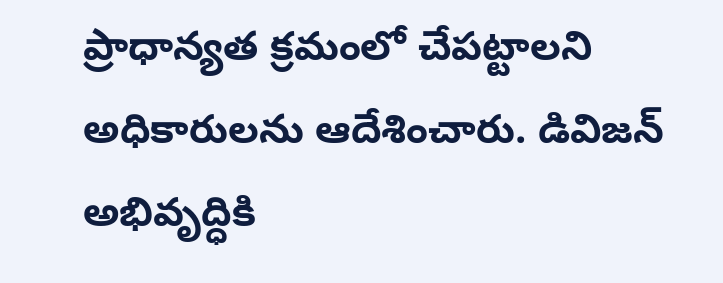ప్రాధాన్యత క్రమంలో చేపట్టాలని అధికారులను ఆదేశించారు. డివిజన్ అభివృద్ధికి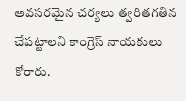అవసరమైన చర్యలు త్వరితగతిన చేపట్టాలని కాంగ్రెస్ నాయకులు కోరారు.